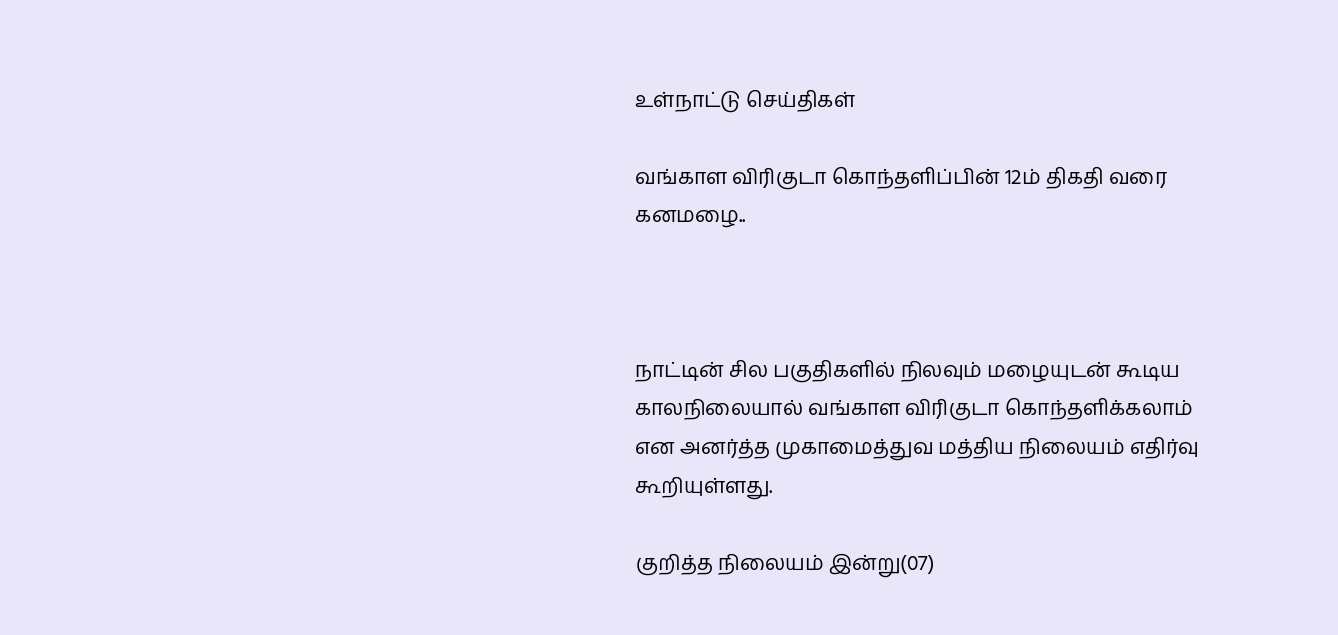உள்நாட்டு செய்திகள்

வங்காள விரிகுடா கொந்தளிப்பின் 12ம் திகதி வரை கனமழை..



நாட்டின் சில பகுதிகளில் நிலவும் மழையுடன் கூடிய காலநிலையால் வங்காள விரிகுடா கொந்தளிக்கலாம் என அனர்த்த முகாமைத்துவ மத்திய நிலையம் எதிர்வு கூறியுள்ளது.

குறித்த நிலையம் இன்று(07)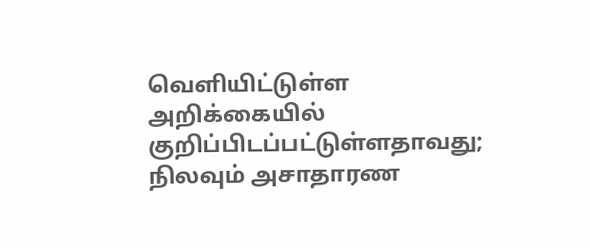வெளியிட்டுள்ள அறிக்கையில் குறிப்பிடப்பட்டுள்ளதாவது; நிலவும் அசாதாரண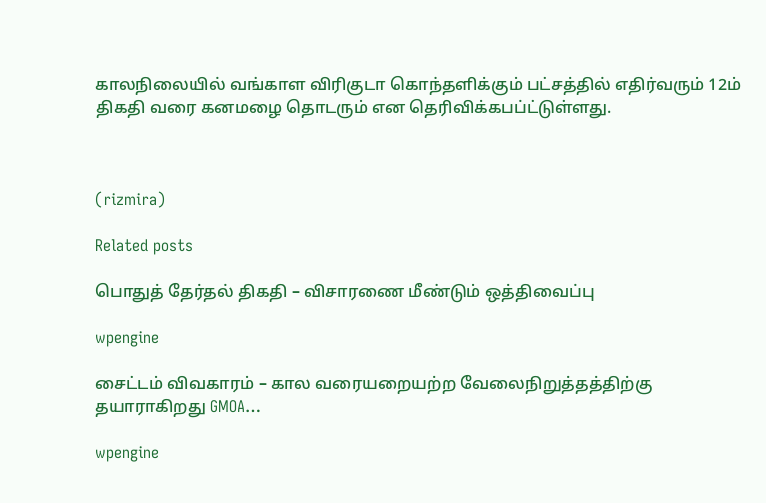காலநிலையில் வங்காள விரிகுடா கொந்தளிக்கும் பட்சத்தில் எதிர்வரும் 12ம் திகதி வரை கனமழை தொடரும் என தெரிவிக்கபப்ட்டுள்ளது.



(rizmira)

Related posts

பொதுத் தேர்தல் திகதி – விசாரணை மீண்டும் ஒத்திவைப்பு

wpengine

சைட்டம் விவகாரம் – கால வரையறையற்ற வேலைநிறுத்தத்திற்கு தயாராகிறது GMOA…

wpengine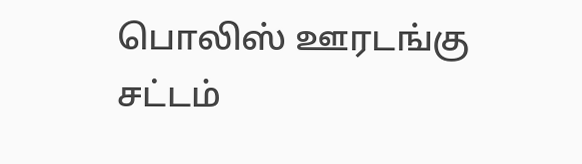பொலிஸ் ஊரடங்கு சட்டம்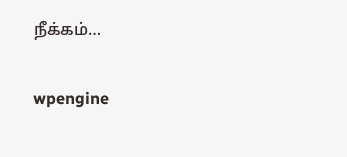நீக்கம்…

wpengine